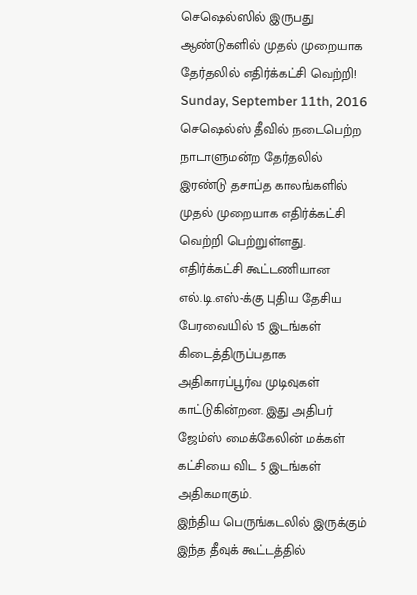செஷெல்ஸில் இருபது ஆண்டுகளில் முதல் முறையாக தேர்தலில் எதிர்க்கட்சி வெற்றி!
Sunday, September 11th, 2016
செஷெல்ஸ் தீவில் நடைபெற்ற நாடாளுமன்ற தேர்தலில் இரண்டு தசாப்த காலங்களில் முதல் முறையாக எதிர்க்கட்சி வெற்றி பெற்றுள்ளது.
எதிர்க்கட்சி கூட்டணியான எல்.டி.எஸ்-க்கு புதிய தேசிய பேரவையில் 15 இடங்கள் கிடைத்திருப்பதாக அதிகாரப்பூர்வ முடிவுகள் காட்டுகின்றன. இது அதிபர் ஜேம்ஸ் மைக்கேலின் மக்கள் கட்சியை விட 5 இடங்கள் அதிகமாகும்.
இந்திய பெருங்கடலில் இருக்கும் இந்த தீவுக் கூட்டத்தில்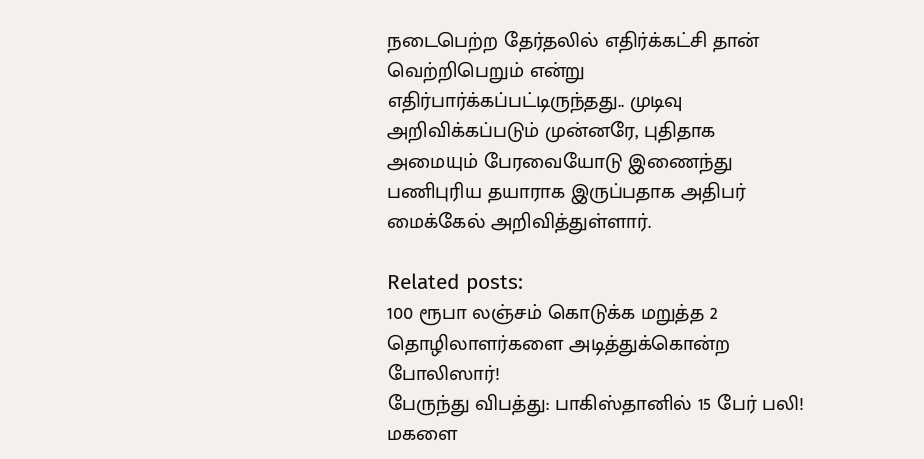நடைபெற்ற தேர்தலில் எதிர்க்கட்சி தான் வெற்றிபெறும் என்று எதிர்பார்க்கப்பட்டிருந்தது.. முடிவு அறிவிக்கப்படும் முன்னரே, புதிதாக அமையும் பேரவையோடு இணைந்து பணிபுரிய தயாராக இருப்பதாக அதிபர் மைக்கேல் அறிவித்துள்ளார்.

Related posts:
100 ரூபா லஞ்சம் கொடுக்க மறுத்த 2 தொழிலாளர்களை அடித்துக்கொன்ற போலிஸார்!
பேருந்து விபத்து: பாகிஸ்தானில் 15 பேர் பலி!
மகளை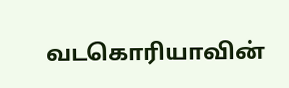வடகொரியாவின்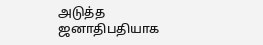அடுத்த ஜனாதிபதியாக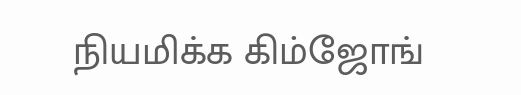நியமிக்க கிம்ஜோங்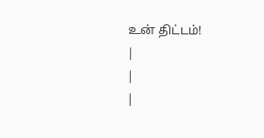உன் திட்டம்!
|
|
|